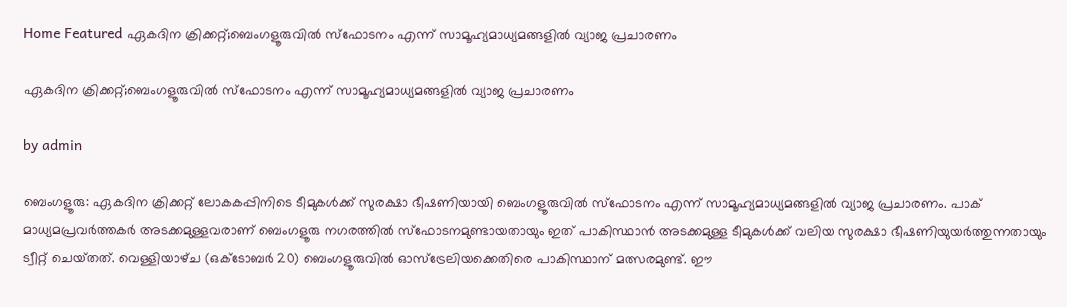Home Featured ഏകദിന ക്രിക്കറ്റ്;ബെംഗളൂരുവില്‍ സ്ഫോടനം എന്ന് സാമൂഹ്യമാധ്യമങ്ങളില്‍ വ്യാജ പ്രചാരണം

ഏകദിന ക്രിക്കറ്റ്;ബെംഗളൂരുവില്‍ സ്ഫോടനം എന്ന് സാമൂഹ്യമാധ്യമങ്ങളില്‍ വ്യാജ പ്രചാരണം

by admin

ബെംഗളൂരു: ഏകദിന ക്രിക്കറ്റ് ലോകകപ്പിനിടെ ടീമുകള്‍ക്ക് സുരക്ഷാ ഭീഷണിയായി ബെംഗളൂരുവില്‍ സ്ഫോടനം എന്ന് സാമൂഹ്യമാധ്യമങ്ങളില്‍ വ്യാജ പ്രചാരണം. പാക് മാധ്യമപ്രവര്‍ത്തകര്‍ അടക്കമുള്ളവരാണ് ബെംഗളൂരു നഗരത്തില്‍ സ്ഫോടനമുണ്ടായതായും ഇത് പാകിസ്ഥാന്‍ അടക്കമുള്ള ടീമുകള്‍ക്ക് വലിയ സുരക്ഷാ ഭീഷണിയുയര്‍ത്തുന്നതായും ട്വീറ്റ് ചെയ്‌തത്. വെള്ളിയാഴ്‌ച (ഒക്ടോബര്‍ 20) ബെംഗളൂരുവില്‍ ഓസ്ട്രേലിയക്കെതിരെ പാകിസ്ഥാന് മത്സരമുണ്ട്. ഈ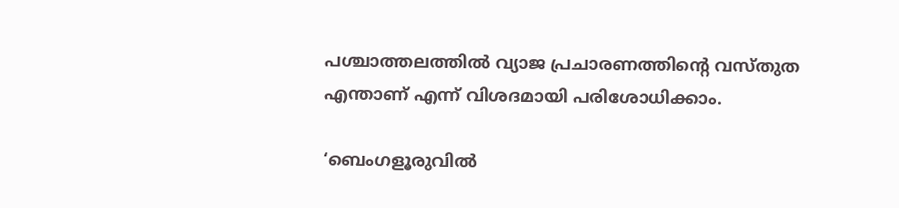പശ്ചാത്തലത്തില്‍ വ്യാജ പ്രചാരണത്തിന്‍റെ വസ്‌‌തുത എന്താണ് എന്ന് വിശദമായി പരിശോധിക്കാം.

‘ബെംഗളൂരുവില്‍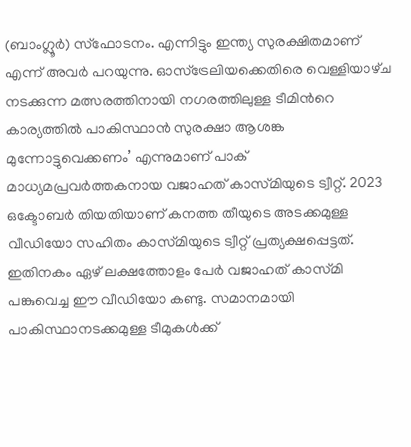(ബാംഗ്ലൂര്‍) സ്ഫോടനം. എന്നിട്ടും ഇന്ത്യ സുരക്ഷിതമാണ് എന്ന് അവര്‍ പറയുന്നു. ഓസ്ട്രേലിയക്കെതിരെ വെള്ളിയാഴ്‌ച നടക്കുന്ന മത്സരത്തിനായി നഗരത്തിലുള്ള ടീമിന്‍റെ കാര്യത്തില്‍ പാകിസ്ഥാന്‍ സുരക്ഷാ ആശങ്ക മുന്നോട്ടുവെക്കണം’ എന്നുമാണ് പാക് മാധ്യമപ്രവര്‍ത്തകനായ വജാഹത് കാസ്‌മിയുടെ ട്വീറ്റ്. 2023 ഒക്ടോബര്‍ തിയതിയാണ് കനത്ത തീയുടെ അടക്കമുള്ള വീഡിയോ സഹിതം കാസ്‌മിയുടെ ട്വീറ്റ് പ്രത്യക്ഷപ്പെട്ടത്. ഇതിനകം ഏഴ് ലക്ഷത്തോളം പേര്‍ വജാഹത് കാസ്‌മി പങ്കുവെച്ച ഈ വീഡിയോ കണ്ടു. സമാനമായി പാകിസ്ഥാനടക്കമുള്ള ടീമുകള്‍ക്ക്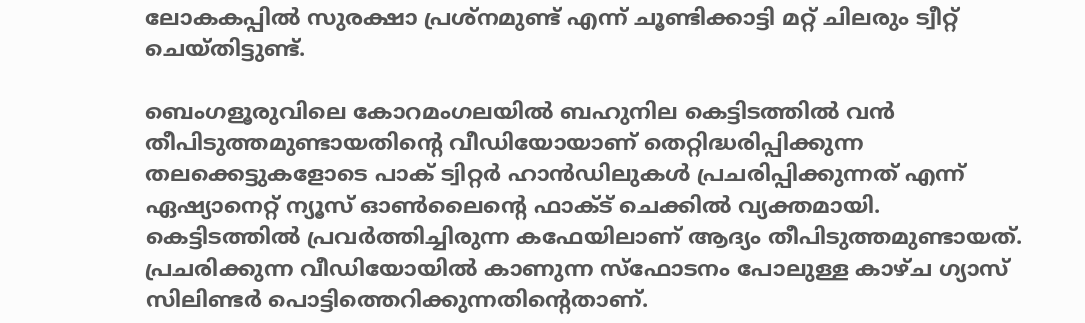ലോകകപ്പില്‍ സുരക്ഷാ പ്രശ്‌നമുണ്ട് എന്ന് ചൂണ്ടിക്കാട്ടി മറ്റ് ചിലരും ട്വീറ്റ് ചെയ്‌തിട്ടുണ്ട്.

ബെംഗളൂരുവിലെ കോറമംഗലയിൽ ബഹുനില കെട്ടിടത്തിൽ വൻ തീപിടുത്തമുണ്ടായതിന്‍റെ വീഡിയോയാണ് തെറ്റിദ്ധരിപ്പിക്കുന്ന തലക്കെട്ടുകളോടെ പാക് ട്വിറ്റര്‍ ഹാന്‍ഡിലുകള്‍ പ്രചരിപ്പിക്കുന്നത് എന്ന് ഏഷ്യാനെറ്റ് ന്യൂസ് ഓണ്‍ലൈന്‍റെ ഫാക്ട് ചെക്കില്‍ വ്യക്തമായി. കെട്ടിടത്തില്‍ പ്രവര്‍ത്തിച്ചിരുന്ന കഫേയിലാണ് ആദ്യം തീപിടുത്തമുണ്ടായത്. പ്രചരിക്കുന്ന വീഡിയോയില്‍ കാണുന്ന സ്ഫോടനം പോലുള്ള കാഴ്‌ച ഗ്യാസ് സിലിണ്ടര്‍ പൊട്ടിത്തെറിക്കുന്നതിന്‍റെതാണ്.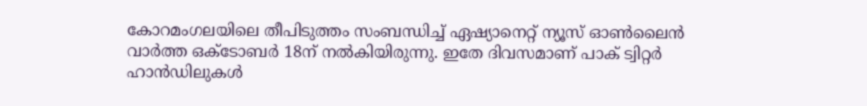കോറമംഗലയിലെ തീപിടുത്തം സംബന്ധിച്ച് ഏഷ്യാനെറ്റ് ന്യൂസ് ഓണ്‍ലൈന്‍ വാര്‍ത്ത ഒക്ടോബര്‍ 18ന് നല്‍കിയിരുന്നു. ഇതേ ദിവസമാണ് പാക് ട്വിറ്റര്‍ ഹാന്‍ഡിലുകള്‍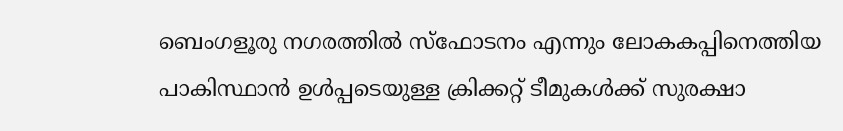ബെംഗളൂരു നഗരത്തില്‍ സ്ഫോടനം എന്നും ലോകകപ്പിനെത്തിയ പാകിസ്ഥാന്‍ ഉള്‍പ്പടെയുള്ള ക്രിക്കറ്റ് ടീമുകള്‍ക്ക് സുരക്ഷാ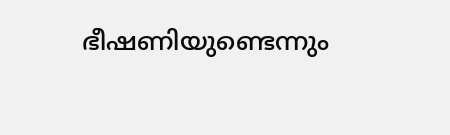ഭീഷണിയുണ്ടെന്നും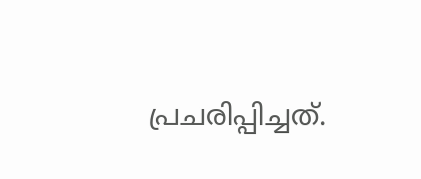പ്രചരിപ്പിച്ചത്.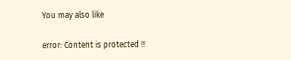You may also like

error: Content is protected !!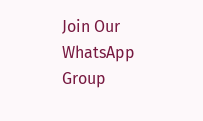Join Our WhatsApp Group